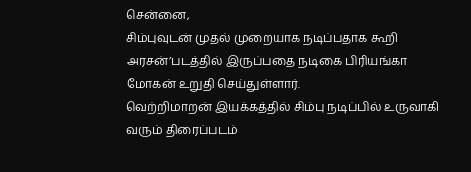சென்னை,
சிம்புவுடன் முதல் முறையாக நடிப்பதாக கூறி அரசன்’படத்தில் இருப்பதை நடிகை பிரியங்கா மோகன் உறுதி செய்துள்ளார்.
வெற்றிமாறன் இயக்கத்தில் சிம்பு நடிப்பில் உருவாகி வரும் திரைப்படம்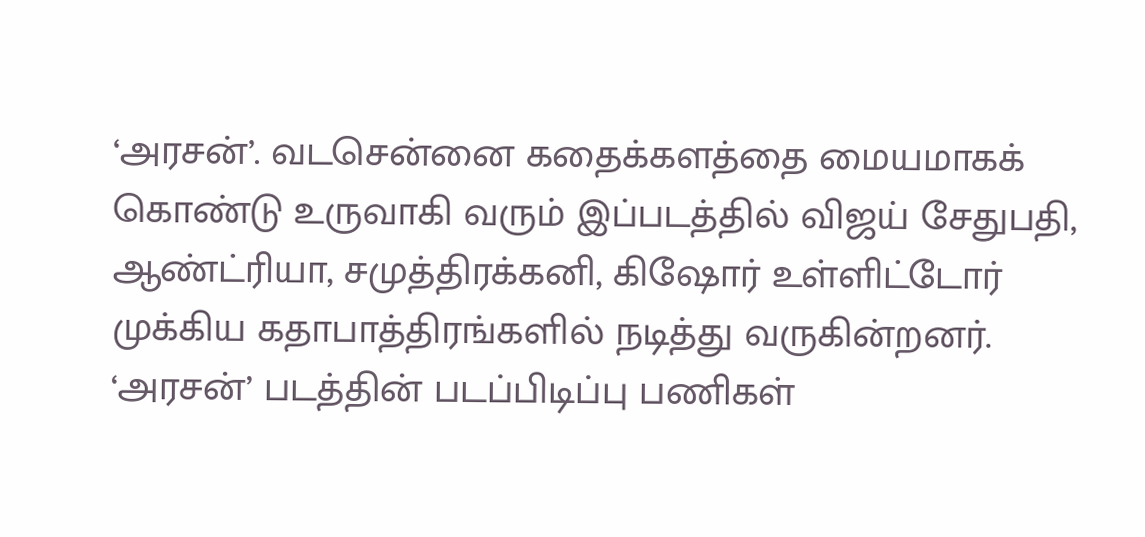‘அரசன்’. வடசென்னை கதைக்களத்தை மையமாகக் கொண்டு உருவாகி வரும் இப்படத்தில் விஜய் சேதுபதி, ஆண்ட்ரியா, சமுத்திரக்கனி, கிஷோர் உள்ளிட்டோர் முக்கிய கதாபாத்திரங்களில் நடித்து வருகின்றனர்.
‘அரசன்’ படத்தின் படப்பிடிப்பு பணிகள்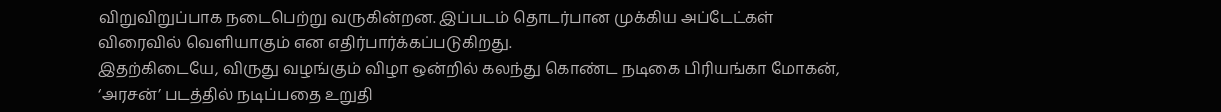விறுவிறுப்பாக நடைபெற்று வருகின்றன. இப்படம் தொடர்பான முக்கிய அப்டேட்கள் விரைவில் வெளியாகும் என எதிர்பார்க்கப்படுகிறது.
இதற்கிடையே, விருது வழங்கும் விழா ஒன்றில் கலந்து கொண்ட நடிகை பிரியங்கா மோகன், ‘அரசன்’ படத்தில் நடிப்பதை உறுதி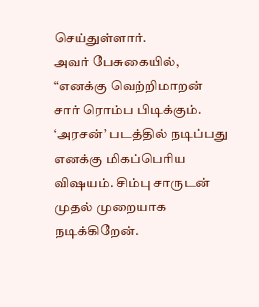செய்துள்ளார்.
அவர் பேசுகையில், “எனக்கு வெற்றிமாறன் சார் ரொம்ப பிடிக்கும். ‘அரசன்’ படத்தில் நடிப்பது எனக்கு மிகப்பெரிய விஷயம். சிம்பு சாருடன் முதல் முறையாக நடிக்கிறேன்.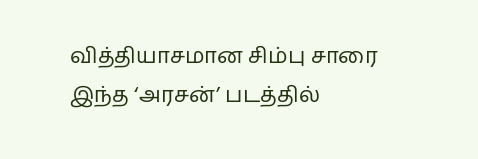வித்தியாசமான சிம்பு சாரை இந்த ‘அரசன்’ படத்தில்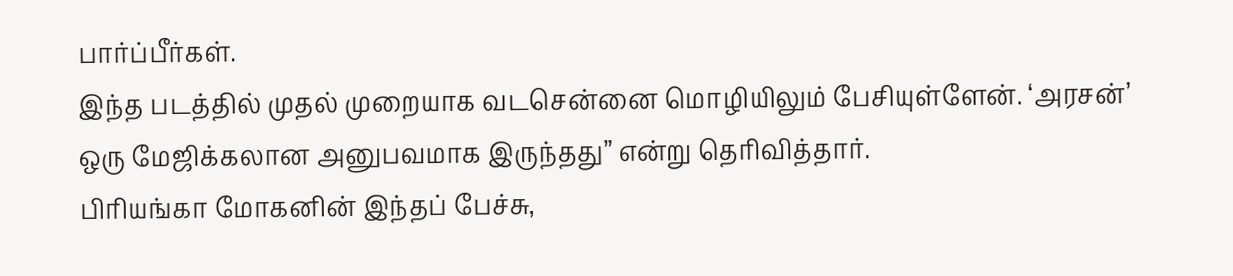பார்ப்பீர்கள்.
இந்த படத்தில் முதல் முறையாக வடசென்னை மொழியிலும் பேசியுள்ளேன். ‘அரசன்’ ஒரு மேஜிக்கலான அனுபவமாக இருந்தது” என்று தெரிவித்தார்.
பிரியங்கா மோகனின் இந்தப் பேச்சு,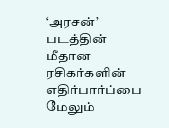‘அரசன்’ படத்தின் மீதான ரசிகர்களின் எதிர்பார்ப்பை மேலும்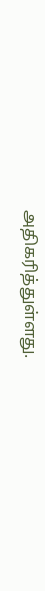அதிகரித்துள்ளது.